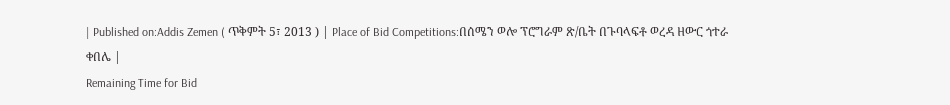| Published on:Addis Zemen ( ጥቅምት 5፣ 2013 ) | Place of Bid Competitions:በሰሜን ወሎ ፕሮግራም ጽ/ቤት በጉባላፍቶ ወረዳ ዘውር ጎተራ ቀበሌ |
Remaining Time for Bid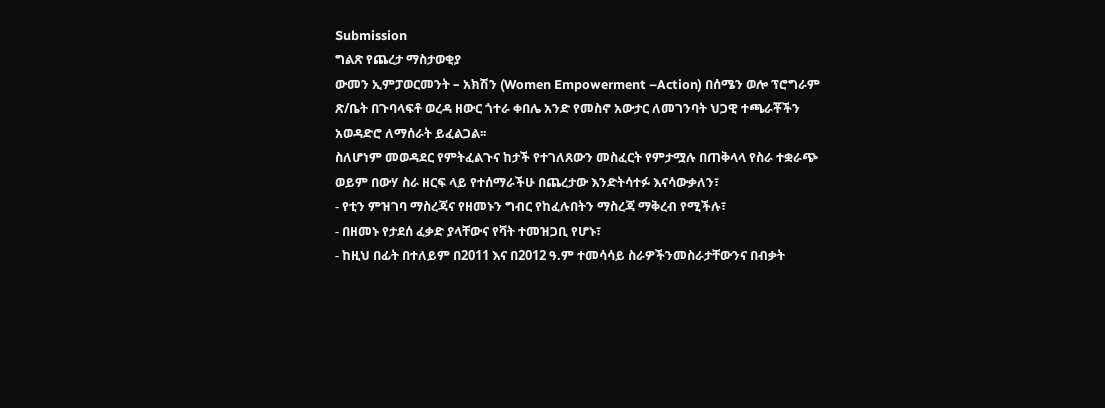Submission
ግልጽ የጨረታ ማስታወቂያ
ውመን ኢምፓወርመንት – አክሽን (Women Empowerment –Action) በሰሜን ወሎ ፕሮግራም ጽ/ቤት በጉባላፍቶ ወረዳ ዘውር ጎተራ ቀበሌ አንድ የመስኖ አውታር ለመገንባት ህጋዊ ተጫራቾችን አወዳድሮ ለማሰራት ይፈልጋል፡፡
ስለሆነም መወዳደር የምትፈልጉና ከታች የተገለጸውን መስፈርት የምታሟሉ በጠቅላላ የስራ ተቋራጭ ወይም በውሃ ስራ ዘርፍ ላይ የተሰማራችሁ በጨረታው እንድትሳተፉ እናሳውቃለን፣
- የቲን ምዝገባ ማስረጃና የዘመኑን ግብር የከፈሉበትን ማስረጃ ማቅረብ የሚችሉ፣
- በዘመኑ የታደሰ ፈቃድ ያላቸውና የቫት ተመዝጋቢ የሆኑ፣
- ከዚህ በፊት በተለይም በ2011 እና በ2012 ዓ.ም ተመሳሳይ ስራዎችንመስራታቸውንና በብቃት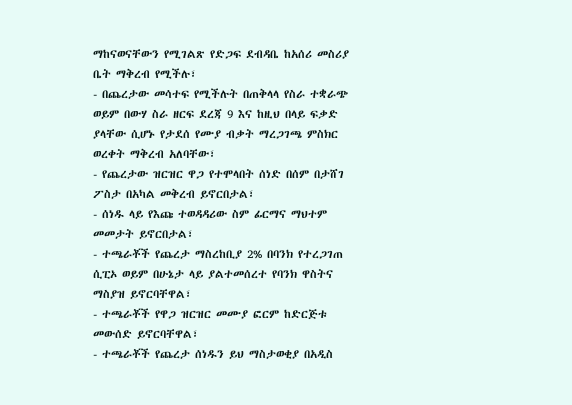ማከናወናቸውን የሚገልጽ የድጋፍ ደብዳቤ ከአሰሪ መስሪያ ቤት ማቅረብ የሚችሉ፣
- በጨረታው መሳተፍ የሚችሉት በጠቅላላ የስራ ተቋራጭ ወይም በውሃ ስራ ዘርፍ ደረጃ 9 እና ከዚህ በላይ ፍቃድ ያላቸው ሲሆኑ የታደሰ የሙያ ብቃት ማረጋገጫ ምስክር ወረቀት ማቅረብ አለባቸው፣
- የጨረታው ዝርዝር ዋጋ የተሞላበት ሰነድ በሰም በታሸገ ፖስታ በአካል መቅረብ ይኖርበታል፣
- ሰነዱ ላይ የእጩ ተወዳዳሪው ስም ፊርማና ማህተም መመታት ይኖርበታል፣
- ተጫራቾች የጨረታ ማስረከቢያ 2% በባንክ የተረጋገጠ ሲፒኦ ወይም በሁኔታ ላይ ያልተመሰረተ የባንክ ዋስትና ማስያዝ ይኖርባቸዋል፣
- ተጫራቾች የዋጋ ዝርዝር መሙያ ፎርም ከድርጅቱ መውሰድ ይኖርባቸዋል፣
- ተጫራቾች የጨረታ ሰነዱን ይህ ማስታወቂያ በአዲስ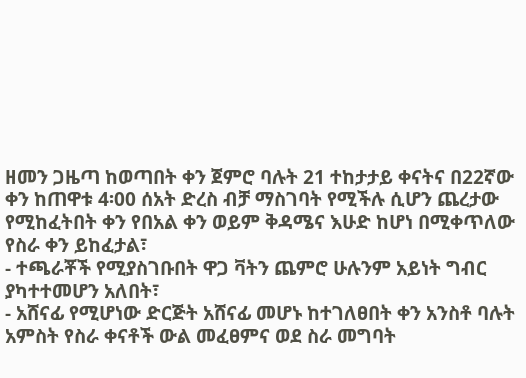ዘመን ጋዜጣ ከወጣበት ቀን ጀምሮ ባሉት 21 ተከታታይ ቀናትና በ22ኛው ቀን ከጠዋቱ 4፡00 ሰአት ድረስ ብቻ ማስገባት የሚችሉ ሲሆን ጨረታው የሚከፈትበት ቀን የበአል ቀን ወይም ቅዳሜና እሁድ ከሆነ በሚቀጥለው የስራ ቀን ይከፈታል፣
- ተጫራቾች የሚያስገቡበት ዋጋ ቫትን ጨምሮ ሁሉንም አይነት ግብር ያካተተመሆን አለበት፣
- አሸናፊ የሚሆነው ድርጅት አሸናፊ መሆኑ ከተገለፀበት ቀን አንስቶ ባሉት አምስት የስራ ቀናቶች ውል መፈፀምና ወደ ስራ መግባት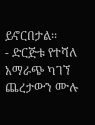ይኖርበታል፡፡
- ድርጅቱ የተሻለ አማራጭ ካገኘ ጨረታውን ሙሉ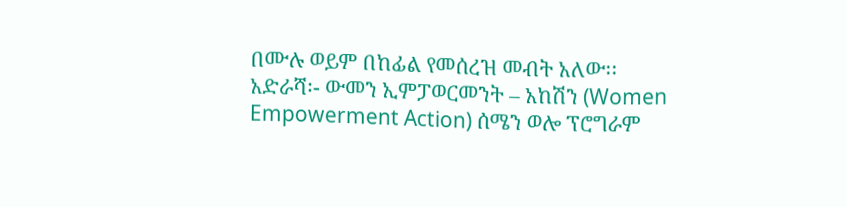በሙሉ ወይም በከፊል የመሰረዝ መብት አለው፡፡
አድራሻ፡- ውመን ኢምፓወርመንት – አከሽን (Women Empowerment Action) ሰሜን ወሎ ፕሮግራም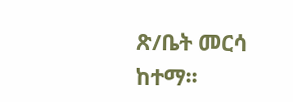ጽ/ቤት መርሳ ከተማ፡፡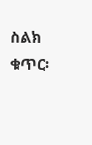ስልክ ቁጥር፡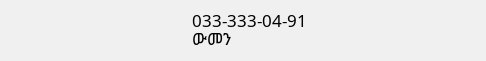033-333-04-91
ውመን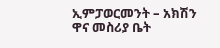ኢምፓወርመንት – አክሽን
ዋና መስሪያ ቤት